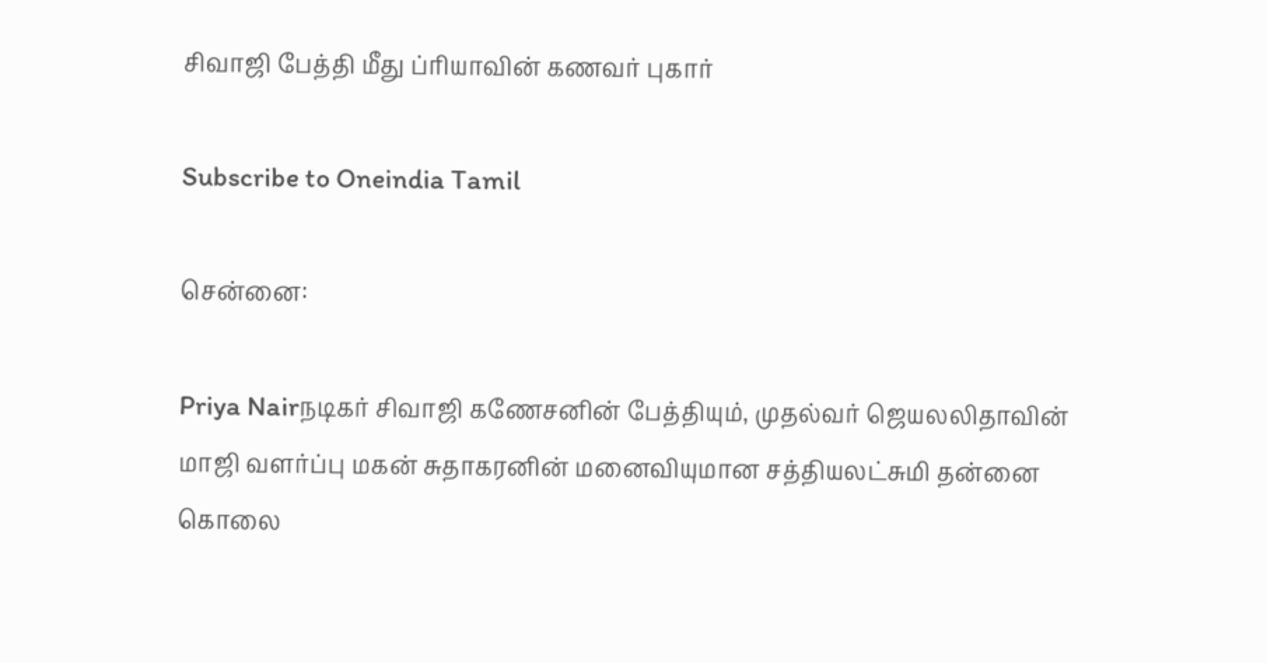சிவாஜி பேத்தி மீது ப்ரியாவின் கணவர் புகார்

Subscribe to Oneindia Tamil

சென்னை:

Priya Nairநடிகர் சிவாஜி கணேசனின் பேத்தியும், முதல்வர் ஜெயலலிதாவின் மாஜி வளர்ப்பு மகன் சுதாகரனின் மனைவியுமான சத்தியலட்சுமி தன்னை கொலை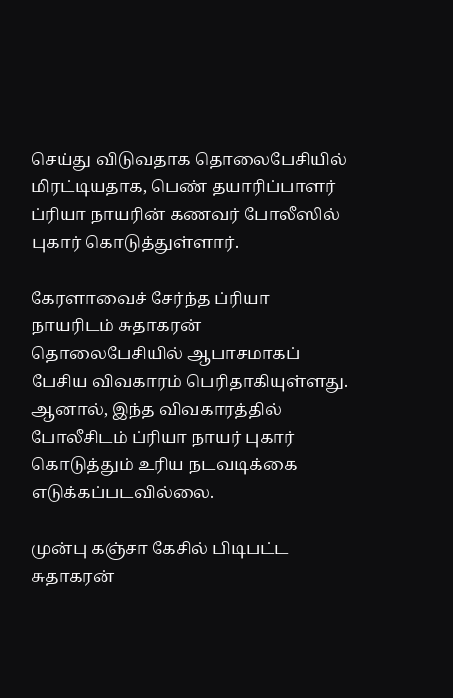செய்து விடுவதாக தொலைபேசியில் மிரட்டியதாக, பெண் தயாரிப்பாளர் ப்ரியா நாயரின் கணவர் போலீஸில் புகார் கொடுத்துள்ளார்.

கேரளாவைச் சேர்ந்த ப்ரியா நாயரிடம் சுதாகரன் தொலைபேசியில் ஆபாசமாகப் பேசிய விவகாரம் பெரிதாகியுள்ளது. ஆனால், இந்த விவகாரத்தில் போலீசிடம் ப்ரியா நாயர் புகார் கொடுத்தும் உரிய நடவடிக்கை எடுக்கப்படவில்லை.

முன்பு கஞ்சா கேசில் பிடிபட்ட சுதாகரன்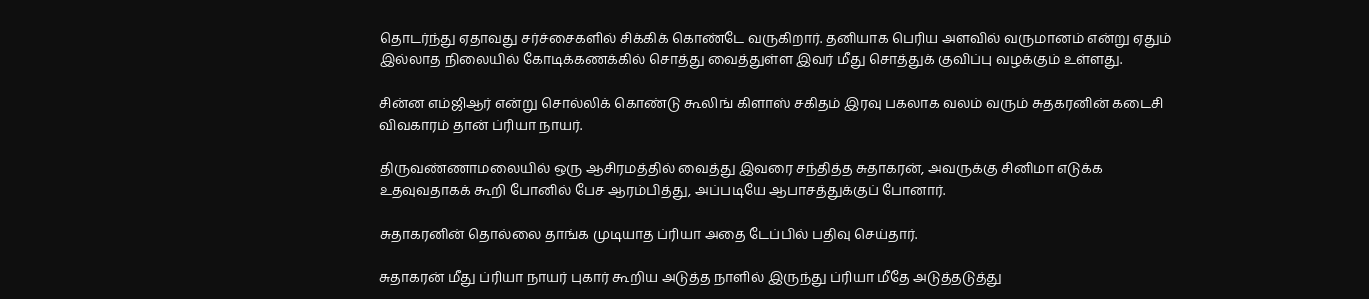தொடர்ந்து ஏதாவது சர்ச்சைகளில் சிக்கிக் கொண்டே வருகிறார். தனியாக பெரிய அளவில் வருமானம் என்று ஏதும் இல்லாத நிலையில் கோடிக்கணக்கில் சொத்து வைத்துள்ள இவர் மீது சொத்துக் குவிப்பு வழக்கும் உள்ளது.

சின்ன எம்ஜிஆர் என்று சொல்லிக் கொண்டு கூலிங் கிளாஸ் சகிதம் இரவு பகலாக வலம் வரும் சுதகரனின் கடைசி விவகாரம் தான் ப்ரியா நாயர்.

திருவண்ணாமலையில் ஒரு ஆசிரமத்தில் வைத்து இவரை சந்தித்த சுதாகரன், அவருக்கு சினிமா எடுக்க உதவுவதாகக் கூறி போனில் பேச ஆரம்பித்து, அப்படியே ஆபாசத்துக்குப் போனார்.

சுதாகரனின் தொல்லை தாங்க முடியாத ப்ரியா அதை டேப்பில் பதிவு செய்தார்.

சுதாகரன் மீது ப்ரியா நாயர் புகார் கூறிய அடுத்த நாளில் இருந்து ப்ரியா மீதே அடுத்தடுத்து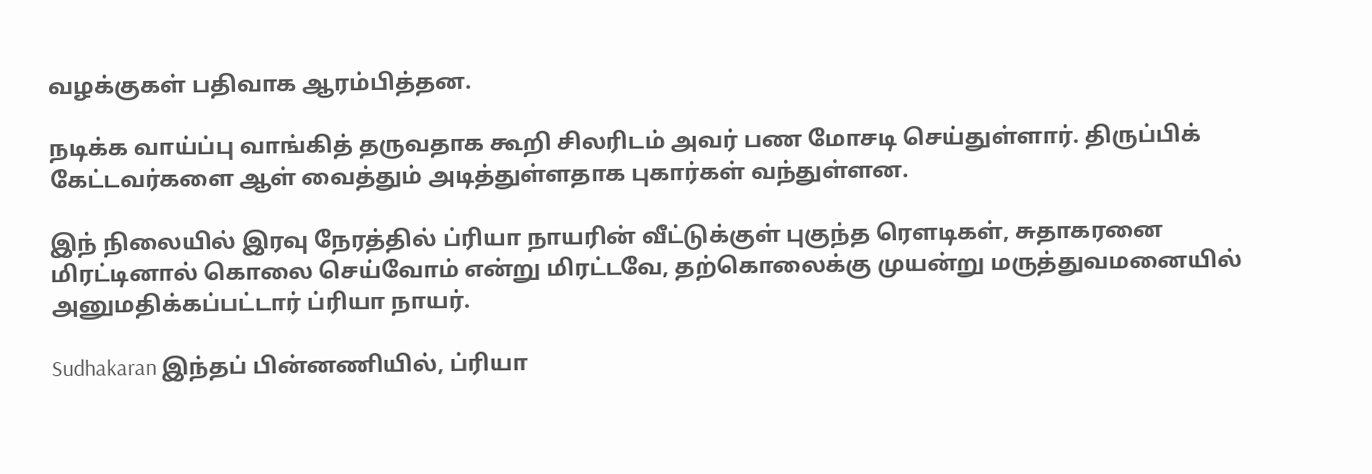வழக்குகள் பதிவாக ஆரம்பித்தன.

நடிக்க வாய்ப்பு வாங்கித் தருவதாக கூறி சிலரிடம் அவர் பண மோசடி செய்துள்ளார். திருப்பிக் கேட்டவர்களை ஆள் வைத்தும் அடித்துள்ளதாக புகார்கள் வந்துள்ளன.

இந் நிலையில் இரவு நேரத்தில் ப்ரியா நாயரின் வீட்டுக்குள் புகுந்த ரெளடிகள், சுதாகரனை மிரட்டினால் கொலை செய்வோம் என்று மிரட்டவே, தற்கொலைக்கு முயன்று மருத்துவமனையில் அனுமதிக்கப்பட்டார் ப்ரியா நாயர்.

Sudhakaran இந்தப் பின்னணியில், ப்ரியா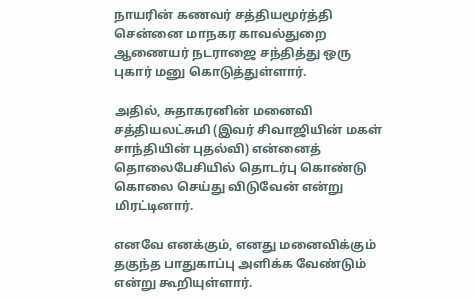நாயரின் கணவர் சத்தியமூர்த்தி சென்னை மாநகர காவல்துறை ஆணையர் நடராஜை சந்தித்து ஒரு புகார் மனு கொடுத்துள்ளார்.

அதில், சுதாகரனின் மனைவி சத்தியலட்சுமி (இவர் சிவாஜியின் மகள் சாந்தியின் புதல்வி) என்னைத் தொலைபேசியில் தொடர்பு கொண்டு கொலை செய்து விடுவேன் என்று மிரட்டினார்.

எனவே எனக்கும், எனது மனைவிக்கும் தகுந்த பாதுகாப்பு அளிக்க வேண்டும் என்று கூறியுள்ளார்.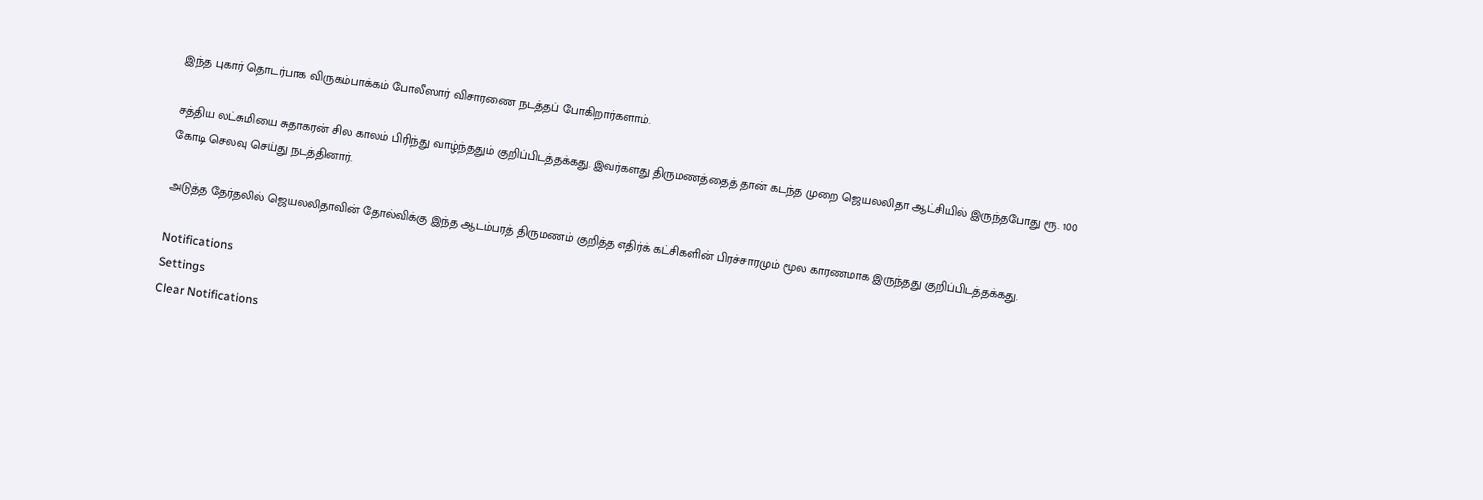இந்த புகார் தொடர்பாக விருகம்பாக்கம் போலீஸார் விசாரணை நடத்தப் போகிறார்களாம்.

சத்திய லட்சுமியை சுதாகரன் சில காலம் பிரிந்து வாழ்ந்ததும் குறிப்பிடத்தக்கது. இவர்களது திருமணத்தைத் தான் கடந்த முறை ஜெயலலிதா ஆட்சியில் இருந்தபோது ரூ. 100 கோடி செலவு செய்து நடத்தினார்.

அடுத்த தேர்தலில் ஜெயலலிதாவின் தோல்விக்கு இந்த ஆடம்பரத் திருமணம் குறித்த எதிர்க் கட்சிகளின் பிரச்சாரமும் மூல காரணமாக இருந்தது குறிப்பிடத்தக்கது.

Notifications
Settings
Clear Notifications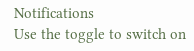Notifications
Use the toggle to switch on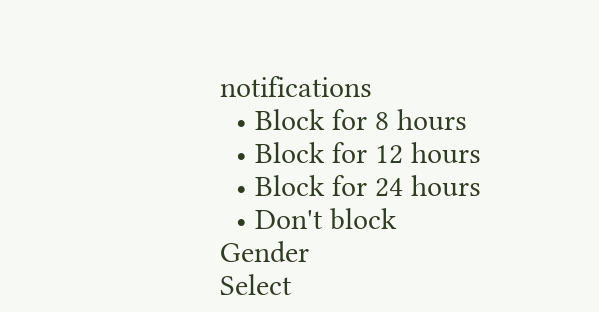notifications
  • Block for 8 hours
  • Block for 12 hours
  • Block for 24 hours
  • Don't block
Gender
Select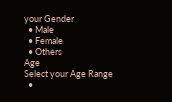your Gender
  • Male
  • Female
  • Others
Age
Select your Age Range
  •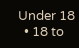Under 18
  • 18 to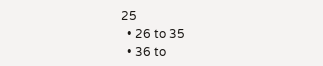25
  • 26 to 35
  • 36 to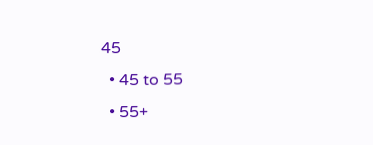45
  • 45 to 55
  • 55+